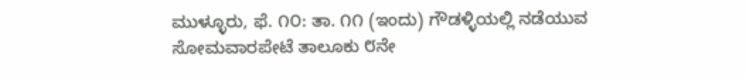ಮುಳ್ಳೂರು, ಫೆ. ೧೦: ತಾ. ೧೧ (ಇಂದು) ಗೌಡಳ್ಳಿಯಲ್ಲಿ ನಡೆಯುವ ಸೋಮವಾರಪೇಟೆ ತಾಲೂಕು ೮ನೇ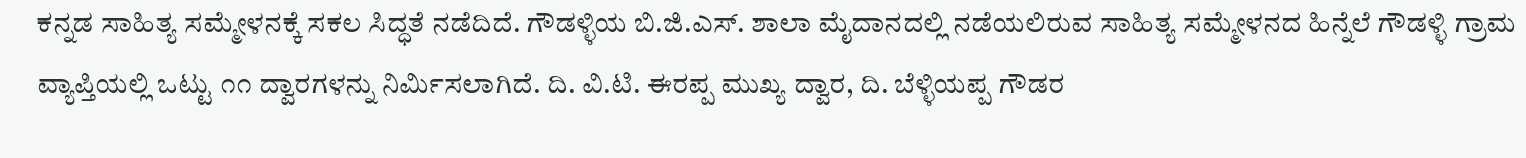ಕನ್ನಡ ಸಾಹಿತ್ಯ ಸಮ್ಮೇಳನಕ್ಕೆ ಸಕಲ ಸಿದ್ಧತೆ ನಡೆದಿದೆ. ಗೌಡಳ್ಳಿಯ ಬಿ.ಜಿ.ಎಸ್. ಶಾಲಾ ಮೈದಾನದಲ್ಲಿ ನಡೆಯಲಿರುವ ಸಾಹಿತ್ಯ ಸಮ್ಮೇಳನದ ಹಿನ್ನೆಲೆ ಗೌಡಳ್ಳಿ ಗ್ರಾಮ ವ್ಯಾಪ್ತಿಯಲ್ಲಿ ಒಟ್ಟು ೧೧ ದ್ವಾರಗಳನ್ನು ನಿರ್ಮಿಸಲಾಗಿದೆ. ದಿ. ವಿ.ಟಿ. ಈರಪ್ಪ ಮುಖ್ಯ ದ್ವಾರ, ದಿ. ಬೆಳ್ಳಿಯಪ್ಪ ಗೌಡರ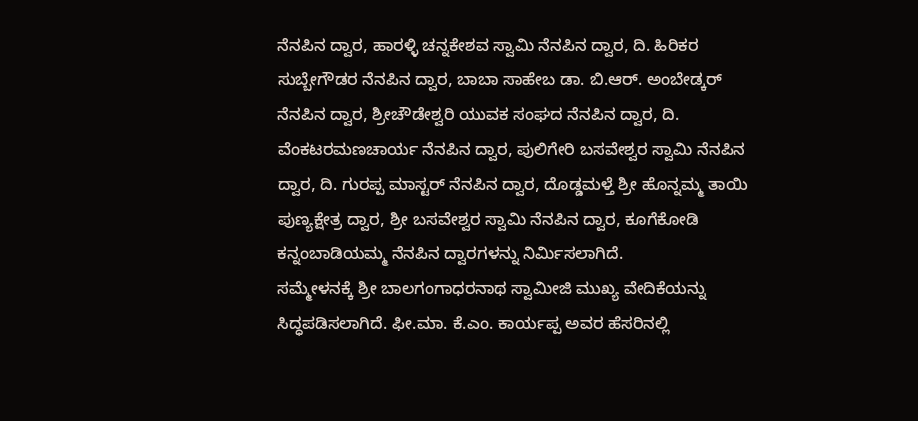ನೆನಪಿನ ದ್ವಾರ, ಹಾರಳ್ಳಿ ಚನ್ನಕೇಶವ ಸ್ವಾಮಿ ನೆನಪಿನ ದ್ವಾರ, ದಿ. ಹಿರಿಕರ ಸುಬ್ಬೇಗೌಡರ ನೆನಪಿನ ದ್ವಾರ, ಬಾಬಾ ಸಾಹೇಬ ಡಾ. ಬಿ.ಆರ್. ಅಂಬೇಡ್ಕರ್ ನೆನಪಿನ ದ್ವಾರ, ಶ್ರೀಚೌಡೇಶ್ವರಿ ಯುವಕ ಸಂಘದ ನೆನಪಿನ ದ್ವಾರ, ದಿ. ವೆಂಕಟರಮಣಚಾರ್ಯ ನೆನಪಿನ ದ್ವಾರ, ಪುಲಿಗೇರಿ ಬಸವೇಶ್ವರ ಸ್ವಾಮಿ ನೆನಪಿನ ದ್ವಾರ, ದಿ. ಗುರಪ್ಪ ಮಾಸ್ಟರ್ ನೆನಪಿನ ದ್ವಾರ, ದೊಡ್ಡಮಳ್ತೆ ಶ್ರೀ ಹೊನ್ನಮ್ಮ ತಾಯಿ ಪುಣ್ಯಕ್ಷೇತ್ರ ದ್ವಾರ, ಶ್ರೀ ಬಸವೇಶ್ವರ ಸ್ವಾಮಿ ನೆನಪಿನ ದ್ವಾರ, ಕೂಗೆಕೋಡಿ ಕನ್ನಂಬಾಡಿಯಮ್ಮ ನೆನಪಿನ ದ್ವಾರಗಳನ್ನು ನಿರ್ಮಿಸಲಾಗಿದೆ.
ಸಮ್ಮೇಳನಕ್ಕೆ ಶ್ರೀ ಬಾಲಗಂಗಾಧರನಾಥ ಸ್ವಾಮೀಜಿ ಮುಖ್ಯ ವೇದಿಕೆಯನ್ನು ಸಿದ್ಧಪಡಿಸಲಾಗಿದೆ. ಫೀ.ಮಾ. ಕೆ.ಎಂ. ಕಾರ್ಯಪ್ಪ ಅವರ ಹೆಸರಿನಲ್ಲಿ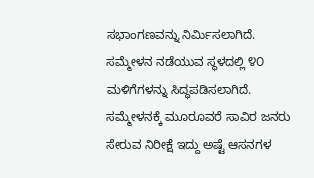ಸಭಾಂಗಣವನ್ನು ನಿರ್ಮಿಸಲಾಗಿದೆ. ಸಮ್ಮೇಳನ ನಡೆಯುವ ಸ್ಥಳದಲ್ಲಿ ೪೦ ಮಳಿಗೆಗಳನ್ನು ಸಿದ್ಧಪಡಿಸಲಾಗಿದೆ.
ಸಮ್ಮೇಳನಕ್ಕೆ ಮೂರೂವರೆ ಸಾವಿರ ಜನರು ಸೇರುವ ನಿರೀಕ್ಷೆ ಇದ್ದು ಅಷ್ಟೆ ಆಸನಗಳ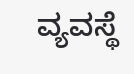ವ್ಯವಸ್ಥೆ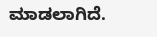ಮಾಡಲಾಗಿದೆ.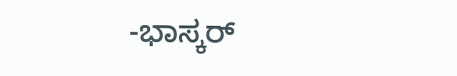-ಭಾಸ್ಕರ್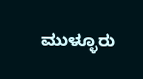ಮುಳ್ಳೂರು